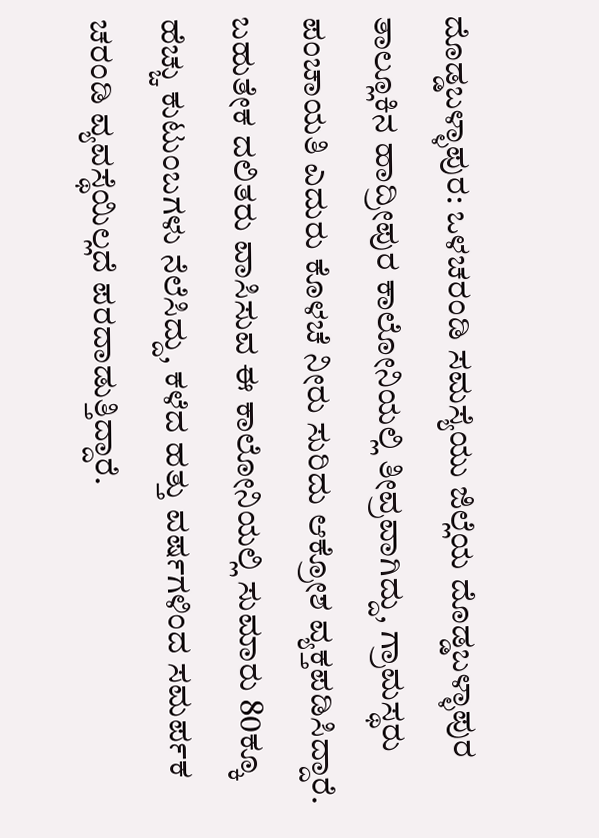ದೊಡ್ಡಬಳ್ಳಾಪುರ: ಒಳಚರಂಡಿ ಸಮಸ್ಯೆಯು ಜಿಲ್ಲೆಯ ದೊಡ್ಡಬಳ್ಳಾಪುರ ತಾಲ್ಲೂಕಿನ ಹಾದ್ರೀಪುರ ಕಾಲೋನಿಯಲ್ಲಿ ತೀವ್ರವಾಗಿದ್ದು, ಗ್ರಾಮಸ್ಥರು ಪಂಚಾಯತಿ ಎದುರು ಕೊಳಚೆ ನೀರು ಸುರಿದು ಆಕ್ರೋಶ ವ್ಯಕ್ತಪಡಿಸಿದ್ದಾರೆ.
ಬಹುತೇಕ ದಲಿತರು ವಾಸಿಸುವ ಈ ಕಾಲೋನಿಯಲ್ಲಿ ಸುಮಾರು 80ಕ್ಕೂ ಹೆಚ್ಚು ಕುಟುಂಬಗಳು ನೆಲೆಸಿದ್ದು, ಕಳೆದ ಹತ್ತು ವರ್ಷಗಳಿಂದ ಸಮರ್ಪಕ ಚರಂಡಿ ವ್ಯವಸ್ಥೆಯಿಲ್ಲದೆ ಪರದಾಡುತ್ತಿದ್ದಾರೆ.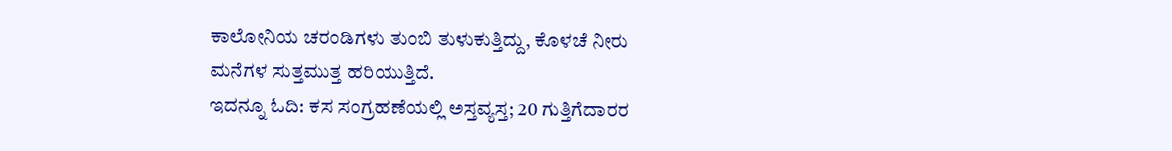ಕಾಲೋನಿಯ ಚರಂಡಿಗಳು ತುಂಬಿ ತುಳುಕುತ್ತಿದ್ದು, ಕೊಳಚೆ ನೀರು ಮನೆಗಳ ಸುತ್ತಮುತ್ತ ಹರಿಯುತ್ತಿದೆ.
ಇದನ್ನೂ ಓದಿ: ಕಸ ಸಂಗ್ರಹಣೆಯಲ್ಲಿ ಅಸ್ತವ್ಯಸ್ತ; 20 ಗುತ್ತಿಗೆದಾರರ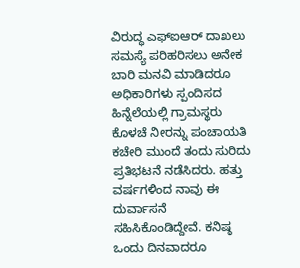ವಿರುದ್ಧ ಎಫ್ಐಆರ್ ದಾಖಲು
ಸಮಸ್ಯೆ ಪರಿಹರಿಸಲು ಅನೇಕ ಬಾರಿ ಮನವಿ ಮಾಡಿದರೂ ಅಧಿಕಾರಿಗಳು ಸ್ಪಂದಿಸದ ಹಿನ್ನೆಲೆಯಲ್ಲಿ ಗ್ರಾಮಸ್ಥರು ಕೊಳಚೆ ನೀರನ್ನು ಪಂಚಾಯತಿ ಕಚೇರಿ ಮುಂದೆ ತಂದು ಸುರಿದು ಪ್ರತಿಭಟನೆ ನಡೆಸಿದರು. ಹತ್ತು ವರ್ಷಗಳಿಂದ ನಾವು ಈ ದುರ್ವಾಸನೆ ಸಹಿಸಿಕೊಂಡಿದ್ದೇವೆ. ಕನಿಷ್ಠ ಒಂದು ದಿನವಾದರೂ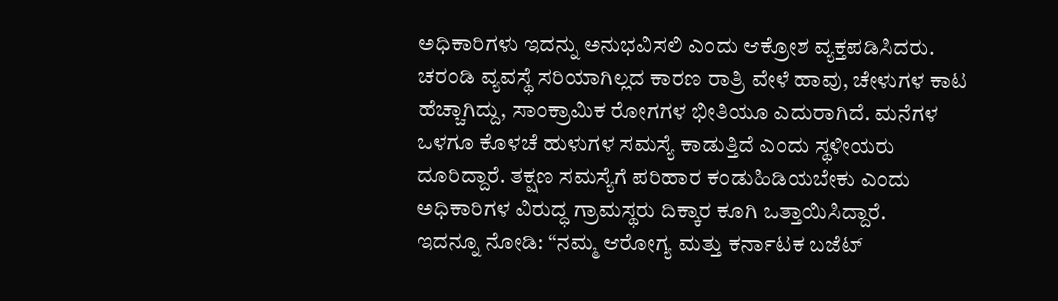ಅಧಿಕಾರಿಗಳು ಇದನ್ನು ಅನುಭವಿಸಲಿ ಎಂದು ಆಕ್ರೋಶ ವ್ಯಕ್ತಪಡಿಸಿದರು.
ಚರಂಡಿ ವ್ಯವಸ್ಥೆ ಸರಿಯಾಗಿಲ್ಲದ ಕಾರಣ ರಾತ್ರಿ ವೇಳೆ ಹಾವು, ಚೇಳುಗಳ ಕಾಟ ಹೆಚ್ಚಾಗಿದ್ದು, ಸಾಂಕ್ರಾಮಿಕ ರೋಗಗಳ ಭೀತಿಯೂ ಎದುರಾಗಿದೆ. ಮನೆಗಳ ಒಳಗೂ ಕೊಳಚೆ ಹುಳುಗಳ ಸಮಸ್ಯೆ ಕಾಡುತ್ತಿದೆ ಎಂದು ಸ್ಥಳೀಯರು ದೂರಿದ್ದಾರೆ. ತಕ್ಷಣ ಸಮಸ್ಯೆಗೆ ಪರಿಹಾರ ಕಂಡುಹಿಡಿಯಬೇಕು ಎಂದು ಅಧಿಕಾರಿಗಳ ವಿರುದ್ಧ ಗ್ರಾಮಸ್ಥರು ದಿಕ್ಕಾರ ಕೂಗಿ ಒತ್ತಾಯಿಸಿದ್ದಾರೆ.
ಇದನ್ನೂ ನೋಡಿ: “ನಮ್ಮ ಆರೋಗ್ಯ ಮತ್ತು ಕರ್ನಾಟಕ ಬಜೆಟ್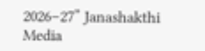2026–27” Janashakthi Media